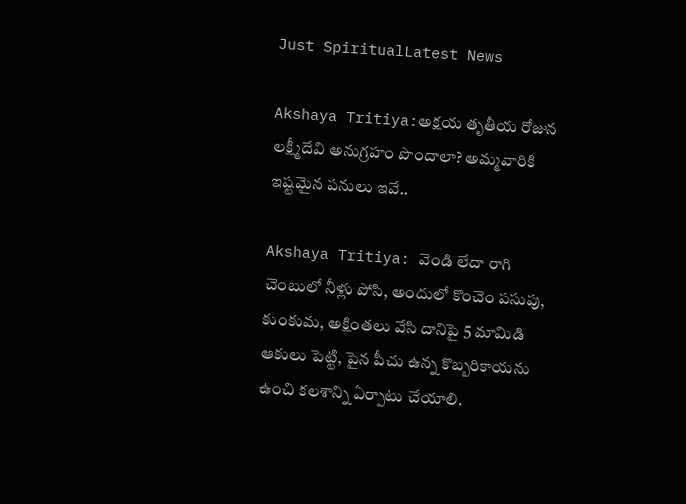Just SpiritualLatest News

Akshaya Tritiya:అక్షయ తృతీయ రోజున లక్ష్మీదేవి అనుగ్రహం పొందాలా? అమ్మవారికి ఇష్టమైన పనులు ఇవే..

Akshaya Tritiya: వెండి లేదా రాగి చెంబులో నీళ్లు పోసి, అందులో కొంచెం పసుపు, కుంకుమ, అక్షింతలు వేసి దానిపై 5 మామిడి ఆకులు పెట్టి, పైన పీచు ఉన్న కొబ్బరికాయను ఉంచి కలశాన్ని ఏర్పాటు చేయాలి.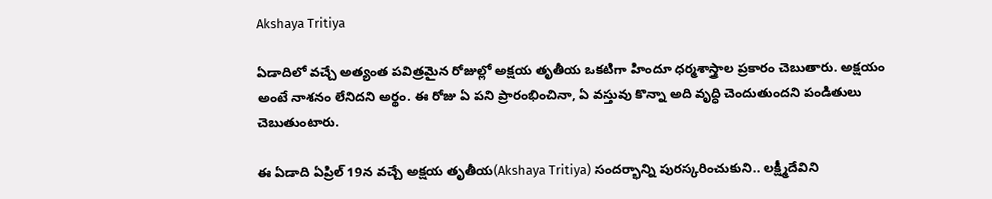Akshaya Tritiya

ఏడాదిలో వచ్చే అత్యంత పవిత్రమైన రోజుల్లో అక్షయ తృతీయ ఒకటిగా హిందూ ధర్మశాస్త్రాల ప్రకారం చెబుతారు. అక్షయం అంటే నాశనం లేనిదని అర్థం. ఈ రోజు ఏ పని ప్రారంభించినా, ఏ వస్తువు కొన్నా అది వృద్ధి చెందుతుందని పండితులు చెబుతుంటారు.

ఈ ఏడాది ఏప్రిల్ 19న వచ్చే అక్షయ తృతీయ(Akshaya Tritiya) సందర్భాన్ని పురస్కరించుకుని.. లక్ష్మీదేవిని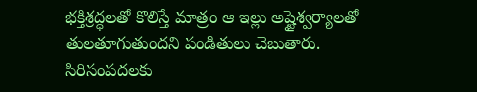భక్తిశ్రద్ధలతో కొలిస్తే మాత్రం ఆ ఇల్లు అష్టైశ్వర్యాలతో తులతూగుతుందని పండితులు చెబుతారు. సిరిసంపదలకు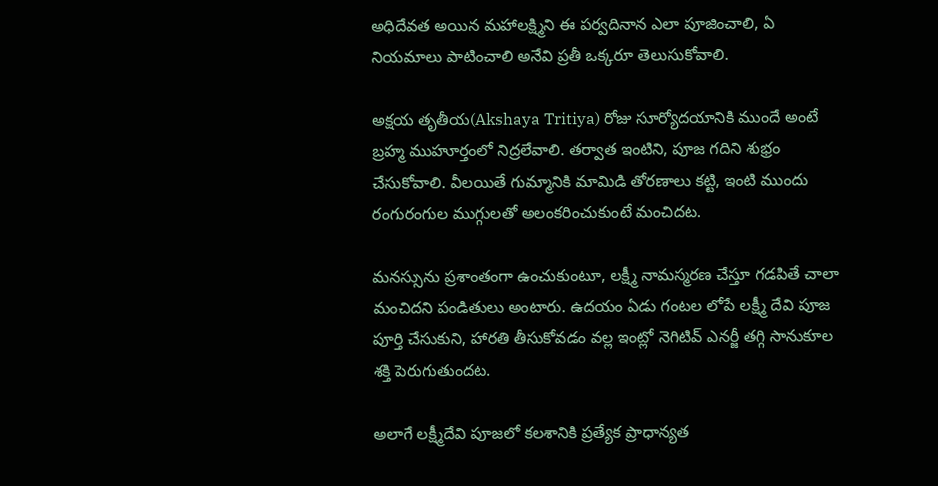అధిదేవత అయిన మహాలక్ష్మిని ఈ పర్వదినాన ఎలా పూజించాలి, ఏ నియమాలు పాటించాలి అనేవి ప్రతీ ఒక్కరూ తెలుసుకోవాలి.

అక్షయ తృతీయ(Akshaya Tritiya) రోజు సూర్యోదయానికి ముందే అంటే బ్రహ్మ ముహూర్తంలో నిద్రలేవాలి. తర్వాత ఇంటిని, పూజ గదిని శుభ్రం చేసుకోవాలి. వీలయితే గుమ్మానికి మామిడి తోరణాలు కట్టి, ఇంటి ముందు రంగురంగుల ముగ్గులతో అలంకరించుకుంటే మంచిదట.

మనస్సును ప్రశాంతంగా ఉంచుకుంటూ, లక్ష్మీ నామస్మరణ చేస్తూ గడపితే చాలా మంచిదని పండితులు అంటారు. ఉదయం ఏడు గంటల లోపే లక్ష్మీ దేవి పూజ పూర్తి చేసుకుని, హారతి తీసుకోవడం వల్ల ఇంట్లో నెగిటివ్ ఎనర్జీ తగ్గి సానుకూల శక్తి పెరుగుతుందట.

అలాగే లక్ష్మీదేవి పూజలో కలశానికి ప్రత్యేక ప్రాధాన్యత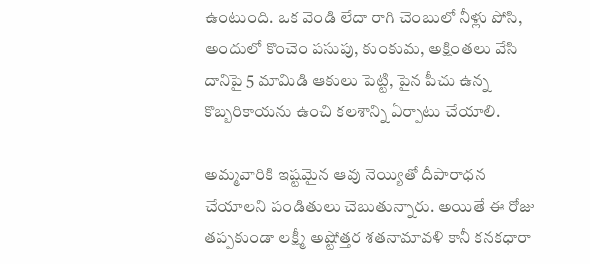ఉంటుంది. ఒక వెండి లేదా రాగి చెంబులో నీళ్లు పోసి, అందులో కొంచెం పసుపు, కుంకుమ, అక్షింతలు వేసి దానిపై 5 మామిడి ఆకులు పెట్టి, పైన పీచు ఉన్న కొబ్బరికాయను ఉంచి కలశాన్ని ఏర్పాటు చేయాలి.

అమ్మవారికి ఇష్టమైన ఆవు నెయ్యితో దీపారాధన చేయాలని పండితులు చెబుతున్నారు. అయితే ఈ రోజు తప్పకుండా లక్ష్మీ అష్టోత్తర శతనామావళి కానీ కనకధారా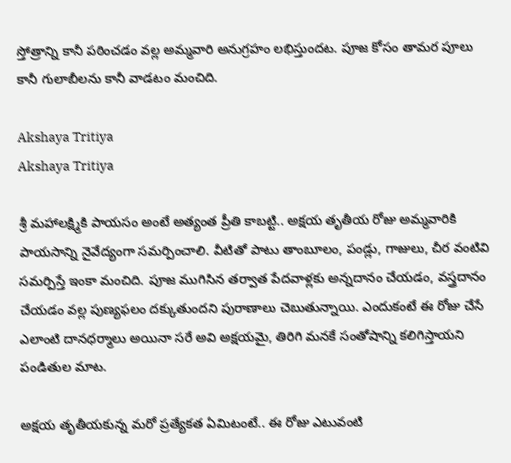స్తోత్రాన్ని కానీ పఠించడం వల్ల అమ్మవారి అనుగ్రహం లభిస్తుందట. పూజ కోసం తామర పూలు కానీ గులాబీలను కానీ వాడటం మంచిది.

Akshaya Tritiya
Akshaya Tritiya

శ్రీ మహాలక్ష్మికి పాయసం అంటే అత్యంత ప్రీతి కాబట్టి.. అక్షయ తృతీయ రోజు అమ్మవారికి పాయసాన్ని నైవేద్యంగా సమర్పించాలి. వీటితో పాటు తాంబూలం, పండ్లు, గాజులు, చీర వంటివి సమర్పిస్తే ఇంకా మంచిది. పూజ ముగిసిన తర్వాత పేదవాళ్లకు అన్నదానం చేయడం, వస్త్రదానం చేయడం వల్ల పుణ్యఫలం దక్కుతుందని పురాణాలు చెబుతున్నాయి. ఎందుకంటే ఈ రోజు చేసే ఎలాంటి దానధర్మాలు అయినా సరే అవి అక్షయమై, తిరిగి మనకే సంతోషాన్ని కలిగిస్తాయని పండితుల మాట.

అక్షయ తృతీయకున్న మరో ప్రత్యేకత ఏమిటంటే.. ఈ రోజు ఎటువంటి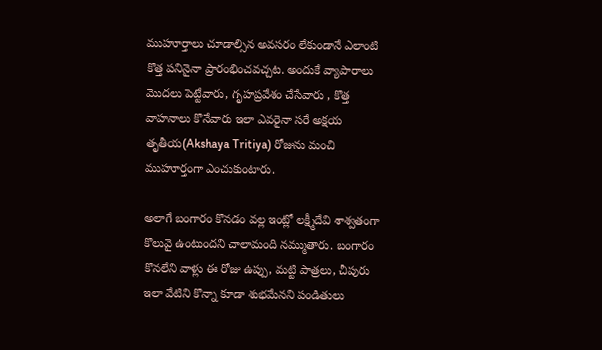ముహూర్తాలు చూడాల్సిన అవసరం లేకుండానే ఎలాంటి కొత్త పనినైనా ప్రారంభించవచ్చట. అందుకే వ్యాపారాలు మొదలు పెట్టేవారు, గృహప్రవేశం చేసేవారు , కొత్త వాహనాలు కొనేవారు ఇలా ఎవరైనా సరే అక్షయ తృతీయ(Akshaya Tritiya) రోజును మంచి ముహూర్తంగా ఎంచుకుంటారు.

అలాగే బంగారం కొనడం వల్ల ఇంట్లో లక్ష్మీదేవి శాశ్వతంగా కొలువై ఉంటుందని చాలామంది నమ్ముతారు. బంగారం కొనలేని వాళ్లు ఈ రోజు ఉప్పు, మట్టి పాత్రలు, చీపురు ఇలా వేటిని కొన్నా కూడా శుభమేనని పండితులు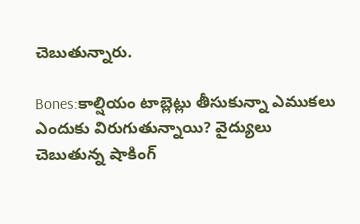చెబుతున్నారు.

Bones:కాల్షియం టాబ్లెట్లు తీసుకున్నా ఎముకలు ఎందుకు విరుగుతున్నాయి? వైద్యులు చెబుతున్న షాకింగ్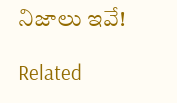నిజాలు ఇవే!

Related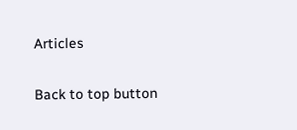Articles

Back to top button